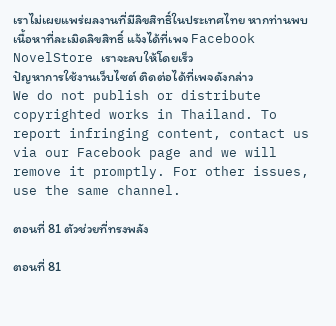เราไม่เผยแพร่ผลงานที่มีลิขสิทธิ์ในประเทศไทย หากท่านพบเนื้อหาที่ละเมิดลิขสิทธิ์ แจ้งได้ที่เพจ Facebook NovelStore เราจะลบให้โดยเร็ว
ปัญหาการใช้งานเว็บไซต์ ติดต่อได้ที่เพจดังกล่าว
We do not publish or distribute copyrighted works in Thailand. To report infringing content, contact us via our Facebook page and we will remove it promptly. For other issues, use the same channel.

ตอนที่ 81 ตัวช่วยที่ทรงพลัง

ตอนที่ 81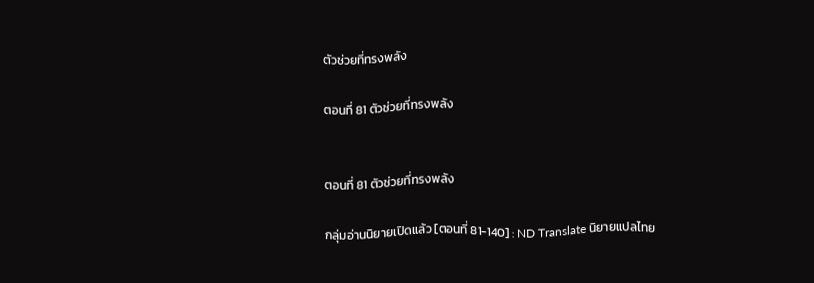ตัวช่วยที่ทรงพลัง

ตอนที่ 81 ตัวช่วยที่ทรงพลัง


ตอนที่ 81 ตัวช่วยที่ทรงพลัง

กลุ่มอ่านนิยายเปิดแล้ว [ตอนที่ 81-140] : ND Translate นิยายแปลไทย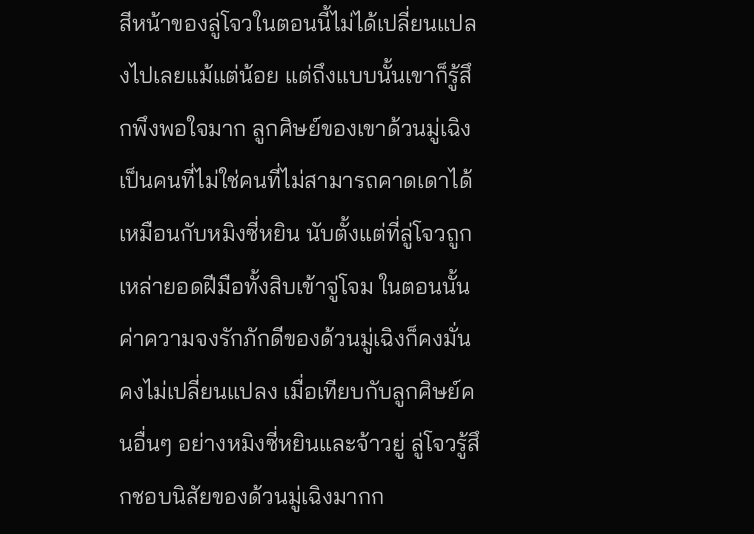สีหน้าของลู่โจวในตอนนี้ไม่ได้เปลี่ยนแปลงไปเลยแม้แต่น้อย แต่ถึงแบบนั้นเขาก็รู้สึกพึงพอใจมาก ลูกศิษย์ของเขาด้วนมู่เฉิงเป็นคนที่ไม่ใช่คนที่ไม่สามารถคาดเดาได้เหมือนกับหมิงซี่หยิน นับตั้งแต่ที่ลู่โจวถูกเหล่ายอดฝีมือทั้งสิบเข้าจู่โจม ในตอนนั้นค่าความจงรักภักดีของด้วนมู่เฉิงก็คงมั่นคงไม่เปลี่ยนแปลง เมื่อเทียบกับลูกศิษย์คนอื่นๆ อย่างหมิงซี่หยินและจ้าวยู่ ลู่โจวรู้สึกชอบนิสัยของด้วนมู่เฉิงมากก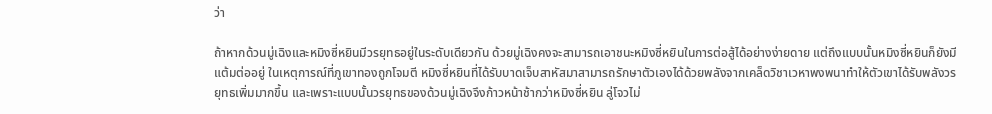ว่า

ถ้าหากด้วนมู่เฉิงและหมิงซี่หยินมีวรยุทธอยู่ในระดับเดียวกัน ด้วยมู่เฉิงคงจะสามารถเอาชนะหมิงซี่หยินในการต่อสู้ได้อย่างง่ายดาย แต่ถึงแบบนั้นหมิงซี่หยินก็ยังมีแต้มต่ออยู่ ในเหตุการณ์ที่ภูเขาทองถูกโจมตี หมิงซี่หยินที่ได้รับบาดเจ็บสาหัสมาสามารถรักษาตัวเองได้ด้วยพลังจากเคล็ดวิชาเวหาพงพนาทำให้ตัวเขาได้รับพลังวรยุทธเพิ่มมากขึ้น และเพราะแบบนั้นวรยุทธของด้วนมู่เฉิงจึงก้าวหน้าช้ากว่าหมิงซี่หยิน ลู่โจวไม่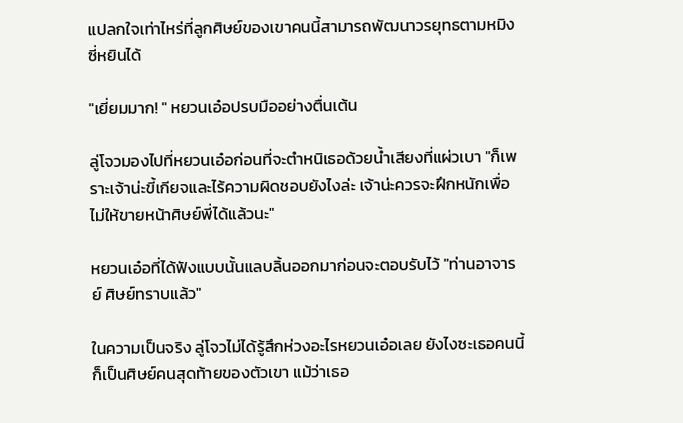แปลกใจเท่าไหร่ที่ลูกศิษย์ของเขาคนนี้สามารถพัฒนาวรยุทธตามหมิงซี่หยินได้

"เยี่ยมมาก! " หยวนเอ๋อปรบมืออย่างตื่นเต้น

ลู่โจวมองไปที่หยวนเอ๋อก่อนที่จะตำหนิเธอด้วยน้ำเสียงที่แผ่วเบา "ก็เพราะเจ้าน่ะขี้เกียจและไร้ความผิดชอบยังไงล่ะ เจ้าน่ะควรจะฝึกหนักเพื่อไม่ให้ขายหน้าศิษย์พี่ได้แล้วนะ"

หยวนเอ๋อที่ได้ฟังแบบนั้นแลบลิ้นออกมาก่อนจะตอบรับไว้ "ท่านอาจารย์ ศิษย์ทราบแล้ว"

ในความเป็นจริง ลู่โจวไม่ได้รู้สึกห่วงอะไรหยวนเอ๋อเลย ยังไงซะเธอคนนี้ก็เป็นศิษย์คนสุดท้ายของตัวเขา แม้ว่าเธอ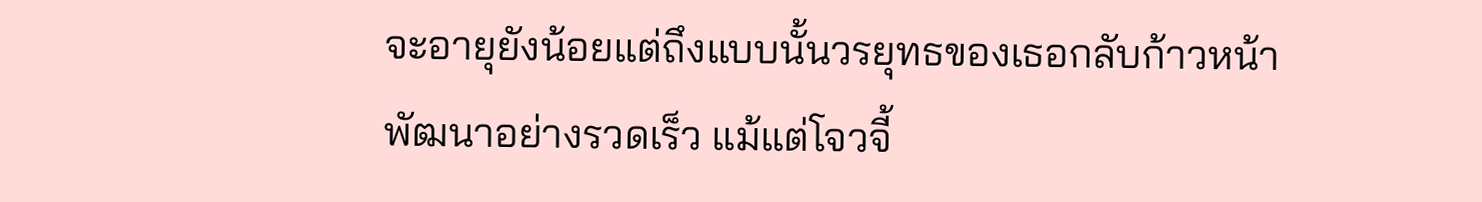จะอายุยังน้อยแต่ถึงแบบนั้นวรยุทธของเธอกลับก้าวหน้าพัฒนาอย่างรวดเร็ว แม้แต่โจวจี้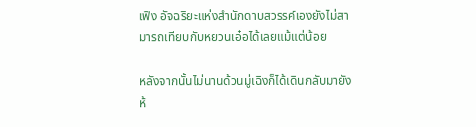เฟิง อัจฉริยะแห่งสำนักดาบสวรรค์เองยังไม่สามารถเทียบกับหยวนเอ๋อได้เลยแม้แต่น้อย

หลังจากนั้นไม่นานด้วนมู่เฉิงก็ได้เดินกลับมายังห้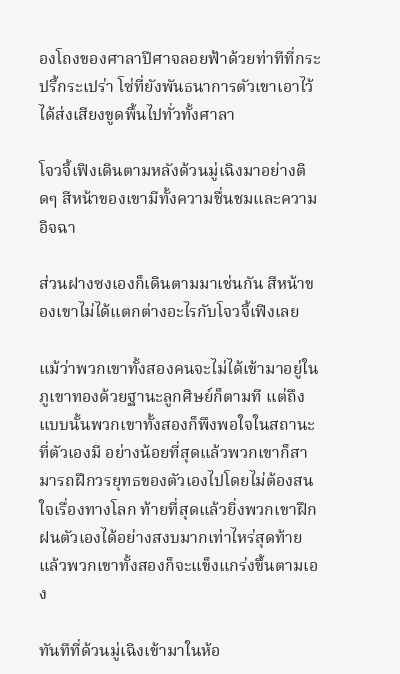องโถงของศาลาปีศาจลอยฟ้าด้วยท่าทีที่กระปรี้กระเปร่า โซ่ที่ยังพันธนาการตัวเขาเอาไว้ได้ส่งเสียงขูดพื้นไปทั่วทั้งศาลา

โจวจี้เฟิงเดินตามหลังด้วนมู่เฉิงมาอย่างติดๆ สีหน้าของเขามีทั้งความชื่นชมและความอิจฉา

ส่วนฝางซงเองก็เดินตามมาเช่นกัน สีหน้าของเขาไม่ได้แตกต่างอะไรกับโจวจี้เฟิงเลย

แม้ว่าพวกเขาทั้งสองคนจะไม่ได้เข้ามาอยู่ในภูเขาทองด้วยฐานะลูกศิษย์ก็ตามที แต่ถึงแบบนั้นพวกเขาทั้งสองก็พึงพอใจในสถานะที่ตัวเองมี อย่างน้อยที่สุดแล้วพวกเขาก็สามารถฝึกวรยุทธของตัวเองไปโดยไม่ต้องสนใจเรื่องทางโลก ท้ายที่สุดแล้วยิ่งพวกเขาฝึกฝนตัวเองได้อย่างสงบมากเท่าไหร่สุดท้ายแล้วพวกเขาทั้งสองก็จะแข็งแกร่งขึ้นตามเอง

ทันทีที่ด้วนมู่เฉิงเข้ามาในห้อ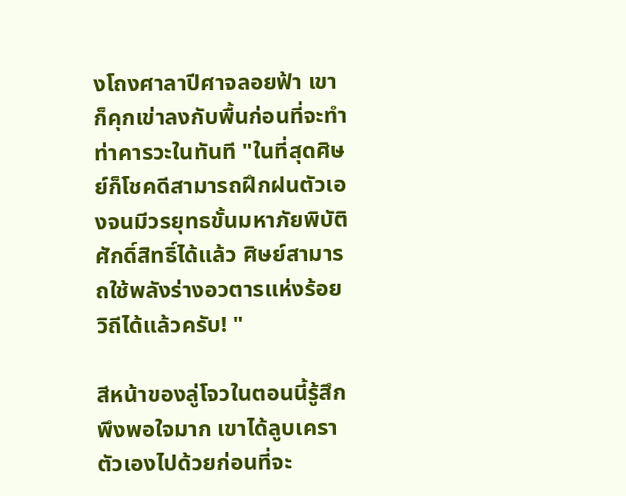งโถงศาลาปีศาจลอยฟ้า เขาก็คุกเข่าลงกับพื้นก่อนที่จะทำท่าคารวะในทันที "ในที่สุดศิษย์ก็โชคดีสามารถฝึกฝนตัวเองจนมีวรยุทธขั้นมหาภัยพิบัติศักดิ์สิทธิ์ได้แล้ว ศิษย์สามารถใช้พลังร่างอวตารแห่งร้อยวิถีได้แล้วครับ! "

สีหน้าของลู่โจวในตอนนี้รู้สึกพึงพอใจมาก เขาได้ลูบเคราตัวเองไปด้วยก่อนที่จะ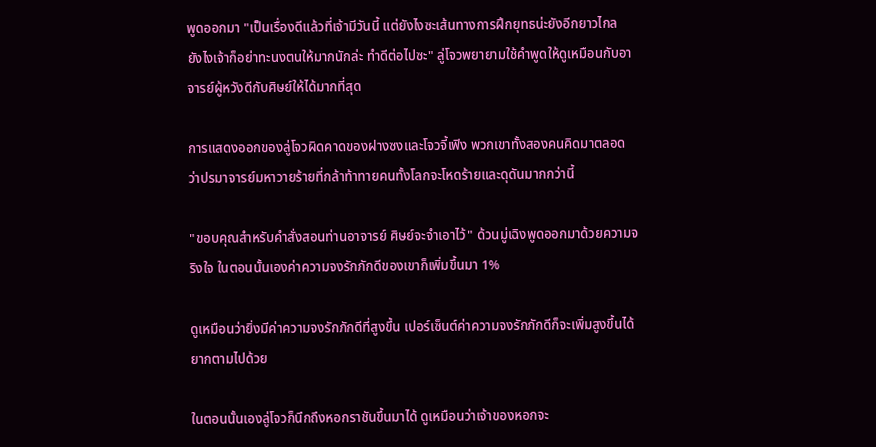พูดออกมา "เป็นเรื่องดีแล้วที่เจ้ามีวันนี้ แต่ยังไงซะเส้นทางการฝึกยุทธน่ะยังอีกยาวไกล ยังไงเจ้าก็อย่าทะนงตนให้มากนักล่ะ ทำดีต่อไปซะ" ลู่โจวพยายามใช้คำพูดให้ดูเหมือนกับอาจารย์ผู้หวังดีกับศิษย์ให้ได้มากที่สุด

การแสดงออกของลู่โจวผิดคาดของฝางซงและโจวจี้เฟิง พวกเขาทั้งสองคนคิดมาตลอดว่าปรมาจารย์มหาวายร้ายที่กล้าท้าทายคนทั้งโลกจะโหดร้ายและดุดันมากกว่านี้

"ขอบคุณสำหรับคำสั่งสอนท่านอาจารย์ ศิษย์จะจำเอาไว้" ด้วนมู่เฉิงพูดออกมาด้วยความจริงใจ ในตอนนั้นเองค่าความจงรักภักดีของเขาก็เพิ่มขึ้นมา 1%

ดูเหมือนว่ายิ่งมีค่าความจงรักภักดีที่สูงขึ้น เปอร์เซ็นต์ค่าความจงรักภักดีก็จะเพิ่มสูงขึ้นได้ยากตามไปด้วย

ในตอนนั้นเองลู่โจวก็นึกถึงหอกราชันขึ้นมาได้ ดูเหมือนว่าเจ้าของหอกจะ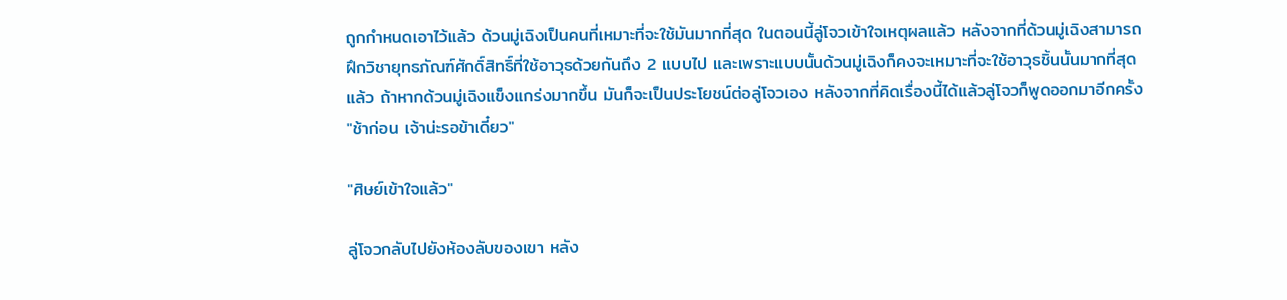ถูกกำหนดเอาไว้แล้ว ด้วนมู่เฉิงเป็นคนที่เหมาะที่จะใช้มันมากที่สุด ในตอนนี้ลู่โจวเข้าใจเหตุผลแล้ว หลังจากที่ด้วนมู่เฉิงสามารถฝึกวิชายุทธภัณฑ์ศักดิ์สิทธิ์ที่ใช้อาวุธด้วยกันถึง 2 แบบไป และเพราะแบบนั้นด้วนมู่เฉิงก็คงจะเหมาะที่จะใช้อาวุธชิ้นนั้นมากที่สุดแล้ว ถ้าหากด้วนมู่เฉิงแข็งแกร่งมากขึ้น มันก็จะเป็นประโยชน์ต่อลู่โจวเอง หลังจากที่คิดเรื่องนี้ได้แล้วลู่โจวก็พูดออกมาอีกครั้ง "ช้าก่อน เจ้าน่ะรอข้าเดี๋ยว"

"ศิษย์เข้าใจแล้ว"

ลู่โจวกลับไปยังห้องลับของเขา หลัง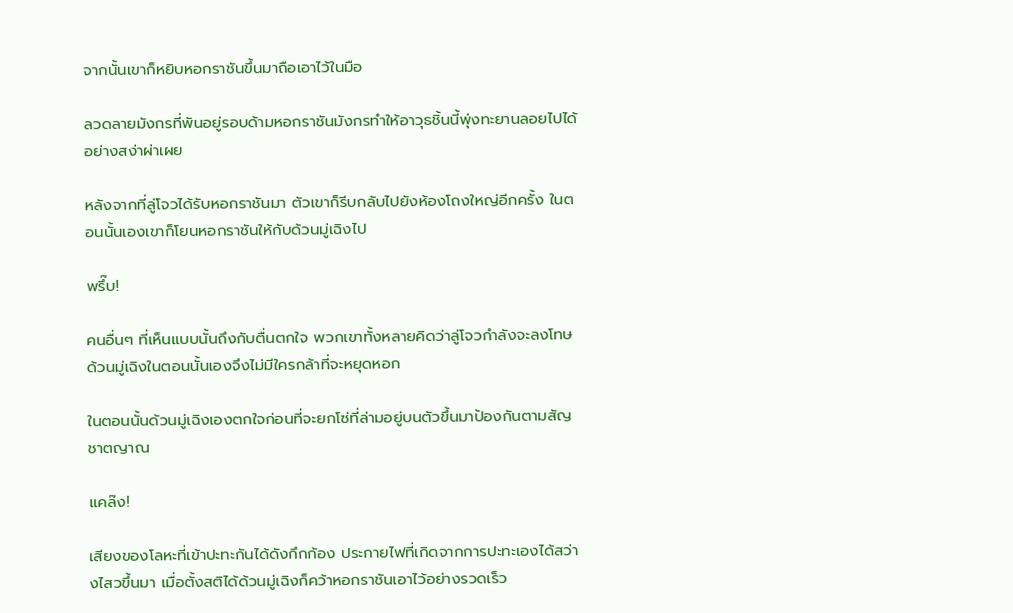จากนั้นเขาก็หยิบหอกราชันขึ้นมาถือเอาไว้ในมือ

ลวดลายมังกรที่พันอยู่รอบด้ามหอกราชันมังกรทำให้อาวุธชิ้นนี้พุ่งทะยานลอยไปได้อย่างสง่าผ่าเผย

หลังจากที่ลู่โจวได้รับหอกราชันมา ตัวเขาก็รีบกลับไปยังห้องโถงใหญ่อีกครั้ง ในตอนนั้นเองเขาก็โยนหอกราชันให้กับด้วนมู่เฉิงไป

พรึ๊บ!

คนอื่นๆ ที่เห็นแบบนั้นถึงกับตื่นตกใจ พวกเขาทั้งหลายคิดว่าลู่โจวกำลังจะลงโทษด้วนมู่เฉิงในตอนนั้นเองจึงไม่มีใครกล้าที่จะหยุดหอก

ในตอนนั้นด้วนมู่เฉิงเองตกใจก่อนที่จะยกโซ่ที่ล่ามอยู่บนตัวขึ้นมาป้องกันตามสัญชาตญาณ

แคล๊ง!

เสียงของโลหะที่เข้าปะทะกันได้ดังกึกก้อง ประกายไฟที่เกิดจากการปะทะเองได้สว่างไสวขึ้นมา เมื่อตั้งสติได้ด้วนมู่เฉิงก็คว้าหอกราชันเอาไว้อย่างรวดเร็ว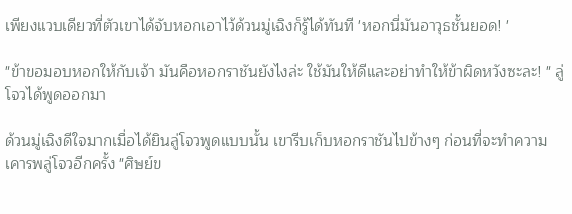เพียงแวบเดียวที่ตัวเขาได้จับหอกเอาไว้ด้วนมู่เฉิงก็รู้ได้ทันที 'หอกนี่มันอาวุธชั้นยอด! '

"ข้าขอมอบหอกให้กับเจ้า มันคือหอกราชันยังไงล่ะ ใช้มันให้ดีและอย่าทำให้ข้าผิดหวังซะละ! " ลู่โจวได้พูดออกมา

ด้วนมู่เฉิงดีใจมากเมื่อได้ยินลู่โจวพูดแบบนั้น เขารีบเก็บหอกราชันไปข้างๆ ก่อนที่จะทำความเคารพลู่โจวอีกครั้ง "ศิษย์ข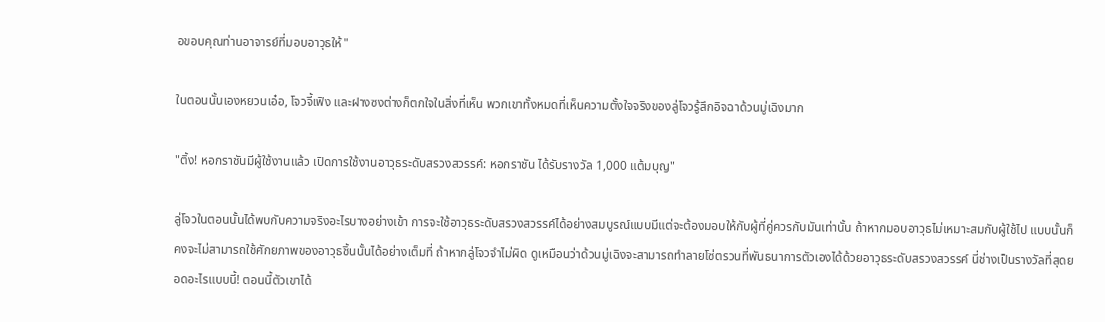อขอบคุณท่านอาจารย์ที่มอบอาวุธให้"

ในตอนนั้นเองหยวนเอ๋อ, โจวจี้เฟิง และฝางซงต่างก็ตกใจในสิ่งที่เห็น พวกเขาทั้งหมดที่เห็นความตั้งใจจริงของลู่โจวรู้สึกอิจฉาด้วนมู่เฉิงมาก

"ติ้ง! หอกราชันมีผู้ใช้งานแล้ว เปิดการใช้งานอาวุธระดับสรวงสวรรค์: หอกราชัน ได้รับรางวัล 1,000 แต้มบุญ"

ลู่โจวในตอนนั้นได้พบกับความจริงอะไรบางอย่างเข้า การจะใช้อาวุธระดับสรวงสวรรค์ได้อย่างสมบูรณ์แบบมีแต่จะต้องมอบให้กับผู้ที่คู่ควรกับมันเท่านั้น ถ้าหากมอบอาวุธไม่เหมาะสมกับผู้ใช้ไป แบบนั้นก็คงจะไม่สามารถใช้ศักยภาพของอาวุธชิ้นนั้นได้อย่างเต็มที่ ถ้าหากลู่โจวจำไม่ผิด ดูเหมือนว่าด้วนมู่เฉิงจะสามารถทำลายโซ่ตรวนที่พันธนาการตัวเองได้ด้วยอาวุธระดับสรวงสวรรค์ นี่ช่างเป็นรางวัลที่สุดยอดอะไรแบบนี้! ตอนนี้ตัวเขาได้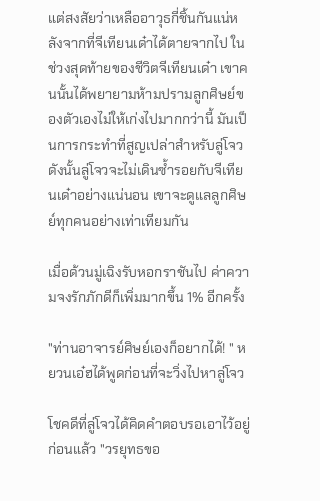แต่สงสัยว่าเหลืออาวุธกี่ชิ้นกันแน่หลังจากที่จีเทียนเด๋าได้ตายจากไป ในช่วงสุดท้ายของชีวิตจีเทียนเด๋า เขาคนนั้นได้พยายามห้ามปรามลูกศิษย์ของตัวเองไม่ให้เก่งไปมากกว่านี้ มันเป็นการกระทำที่สูญเปล่าสำหรับลู่โจว ดังนั้นลู่โจวจะไม่เดินซ้ำรอยกับจีเทียนเด๋าอย่างแน่นอน เขาจะดูแลลูกศิษย์ทุกคนอย่างเท่าเทียมกัน

เมื่อด้วนมู่เฉิงรับหอกราชันไป ค่าความจงรักภักดีก็เพิ่มมากขึ้น 1% อีกครั้ง

"ท่านอาจารย์ศิษย์เองก็อยากได้! " หยวนเอ๋ฮได้พูดก่อนที่จะวิ่งไปหาลู่โจว

โชคดีที่ลู่โจวได้คิดคำตอบรอเอาไว้อยู่ก่อนแล้ว "วรยุทธขอ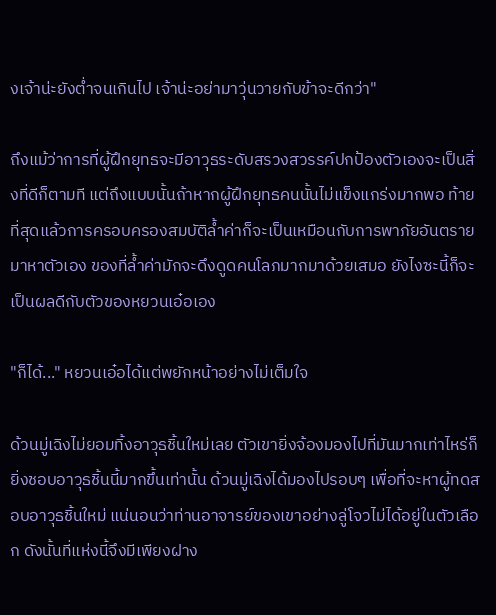งเจ้าน่ะยังต่ำจนเกินไป เจ้าน่ะอย่ามาวุ่นวายกับข้าจะดีกว่า"

ถึงแม้ว่าการที่ผู้ฝึกยุทธจะมีอาวุธระดับสรวงสวรรค์ปกป้องตัวเองจะเป็นสิ่งที่ดีก็ตามที แต่ถึงแบบนั้นถ้าหากผู้ฝึกยุทธคนนั้นไม่แข็งแกร่งมากพอ ท้ายที่สุดแล้วการครอบครองสมบัติล้ำค่าก็จะเป็นเหมือนกับการพาภัยอันตรายมาหาตัวเอง ของที่ล้ำค่ามักจะดึงดูดคนโลภมากมาด้วยเสมอ ยังไงซะนี้ก็จะเป็นผลดีกับตัวของหยวนเอ๋อเอง

"ก็ได้..." หยวนเอ๋อได้แต่พยักหน้าอย่างไม่เต็มใจ

ด้วนมู่เฉิงไม่ยอมทิ้งอาวุธชิ้นใหม่เลย ตัวเขายิ่งจ้องมองไปที่มันมากเท่าไหร่ก็ยิ่งชอบอาวุธชิ้นนี้มากขึ้นเท่านั้น ด้วนมู่เฉิงได้มองไปรอบๆ เพื่อที่จะหาผู้ทดสอบอาวุธชิ้นใหม่ แน่นอนว่าท่านอาจารย์ของเขาอย่างลู่โจวไม่ได้อยู่ในตัวเลือก ดังนั้นที่แห่งนี้จึงมีเพียงฝาง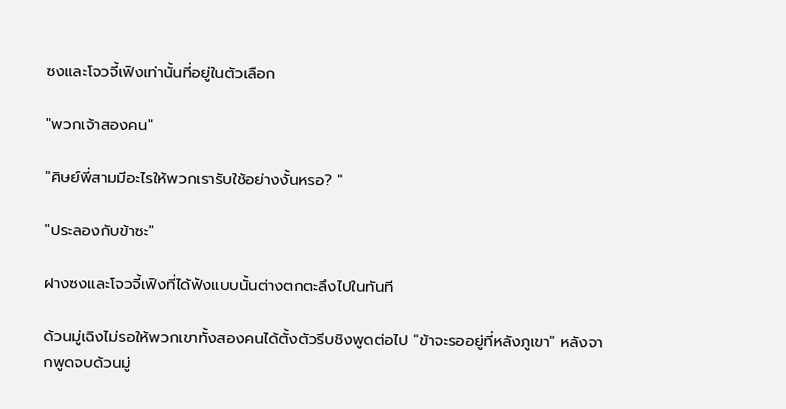ซงและโจวจี้เฟิงเท่านั้นที่อยู่ในตัวเลือก

"พวกเจ้าสองคน"

"ศิษย์พี่สามมีอะไรให้พวกเรารับใช้อย่างงั้นหรอ? "

"ประลองกับข้าซะ"

ฝางซงและโจวจี้เฟิงที่ได้ฟังแบบนั้นต่างตกตะลึงไปในทันที

ด้วนมู่เฉิงไม่รอให้พวกเขาทั้งสองคนได้ตั้งตัวรีบชิงพูดต่อไป "ข้าจะรออยู่ที่หลังภูเขา" หลังจากพูดจบด้วนมู่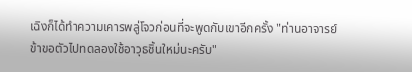เฉิงก็ได้ทำความเคารพลู่โจวก่อนที่จะพูดกับเขาอีกครั้ง "ท่านอาจารย์ข้าขอตัวไปทดลองใช้อาวุธชิ้นใหม่นะครับ"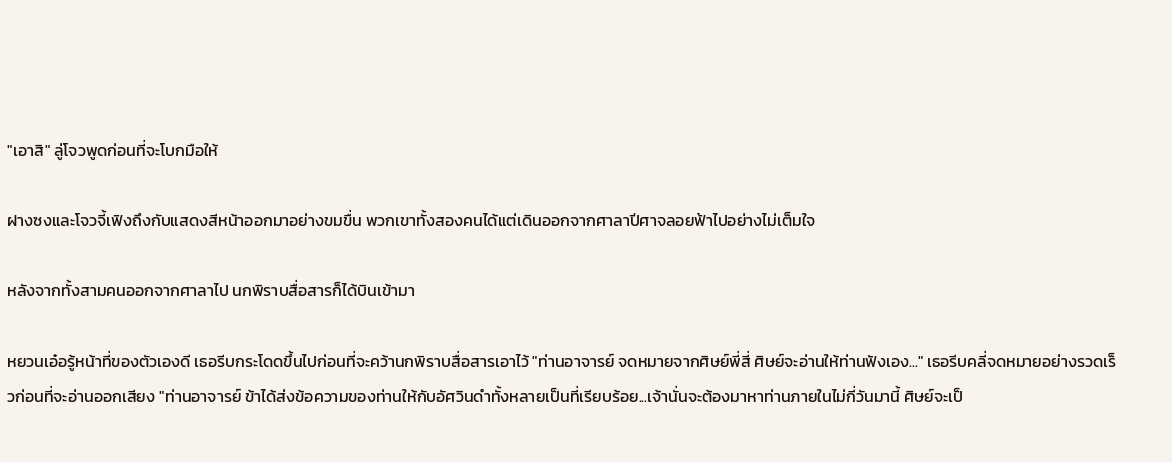"เอาสิ" ลู่โจวพูดก่อนที่จะโบกมือให้

ฝางซงและโจวจี้เฟิงถึงกับแสดงสีหน้าออกมาอย่างขมขื่น พวกเขาทั้งสองคนได้แต่เดินออกจากศาลาปีศาจลอยฟ้าไปอย่างไม่เต็มใจ

หลังจากทั้งสามคนออกจากศาลาไป นกพิราบสื่อสารก็ได้บินเข้ามา

หยวนเอ๋อรู้หน้าที่ของตัวเองดี เธอรีบกระโดดขึ้นไปก่อนที่จะคว้านกพิราบสื่อสารเอาไว้ "ท่านอาจารย์ จดหมายจากศิษย์พี่สี่ ศิษย์จะอ่านให้ท่านฟังเอง..." เธอรีบคลี่จดหมายอย่างรวดเร็วก่อนที่จะอ่านออกเสียง "ท่านอาจารย์ ข้าได้ส่งข้อความของท่านให้กับอัศวินดำทั้งหลายเป็นที่เรียบร้อย...เจ้านั่นจะต้องมาหาท่านภายในไม่กี่วันมานี้ ศิษย์จะเป็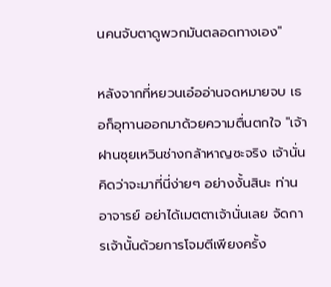นคนจับตาดูพวกมันตลอดทางเอง"

หลังจากที่หยวนเอ๋ออ่านจดหมายจบ เธอก็อุทานออกมาด้วยความตื่นตกใจ "เจ้าฝานซุยเหวินช่างกล้าหาญซะจริง เจ้านั่นคิดว่าจะมาที่นี่ง่ายๆ อย่างงั้นสินะ ท่านอาจารย์ อย่าได้เมตตาเจ้านั่นเลย จัดการเจ้านั้นด้วยการโจมตีเพียงครั้ง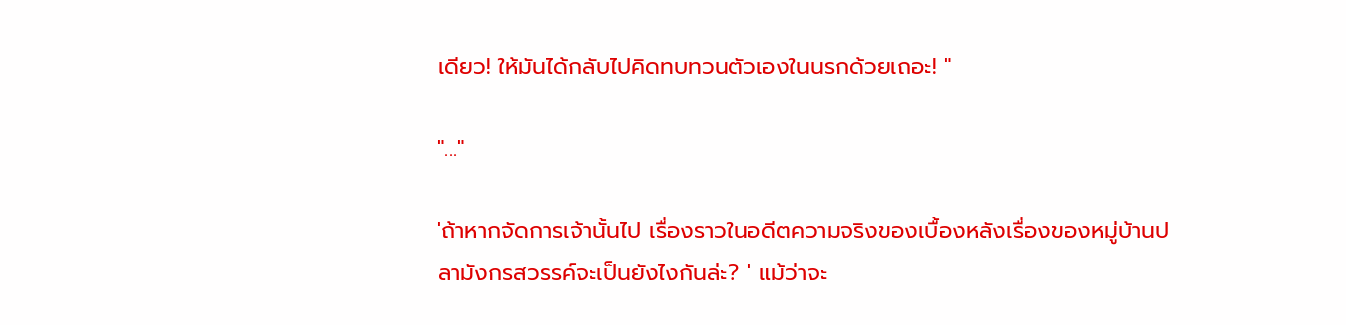เดียว! ให้มันได้กลับไปคิดทบทวนตัวเองในนรกด้วยเถอะ! "

"..."

'ถ้าหากจัดการเจ้านั้นไป เรื่องราวในอดีตความจริงของเบื้องหลังเรื่องของหมู่บ้านปลามังกรสวรรค์จะเป็นยังไงกันล่ะ? ' แม้ว่าจะ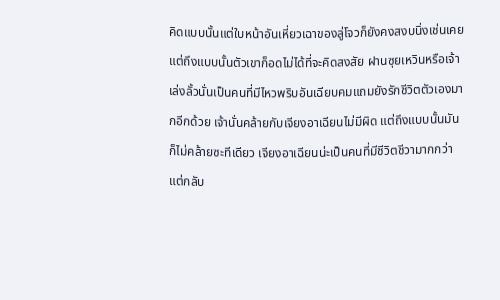คิดแบบนั้นแต่ใบหน้าอันเหี่ยวเฉาของลู่โจวก็ยังคงสงบนิ่งเช่นเคย แต่ถึงแบบนั้นตัวเขาก็อดไม่ได้ที่จะคิดสงสัย ฝานซุยเหวินหรือเจ้าเล่งลั้วนั่นเป็นคนที่มีไหวพริบอันเฉียบคมแถมยังรักชีวิตตัวเองมากอีกด้วย เจ้านั่นคล้ายกับเจียงอาเฉียนไม่มีผิด แต่ถึงแบบนั้นมันก็ไม่คล้ายซะทีเดียว เจียงอาเฉียนน่ะเป็นคนที่มีชีวิตชีวามากกว่าแต่กลับ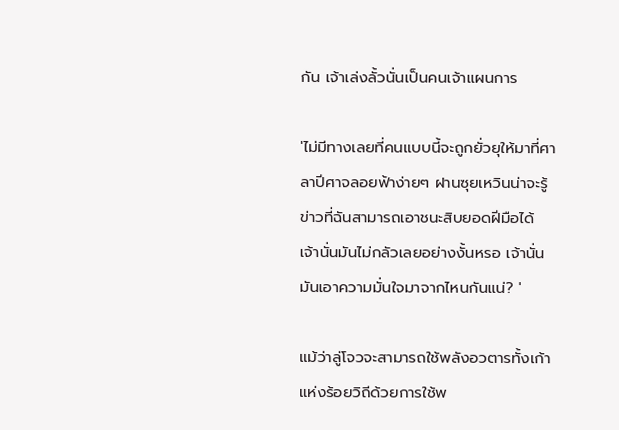กัน เจ้าเล่งลั้วนั่นเป็นคนเจ้าแผนการ

'ไม่มีทางเลยที่คนแบบนี้จะถูกยั่วยุให้มาที่ศาลาปีศาจลอยฟ้าง่ายๆ ฝานซุยเหวินน่าจะรู้ข่าวที่ฉันสามารถเอาชนะสิบยอดฝีมือได้ เจ้านั่นมันไม่กลัวเลยอย่างงั้นหรอ เจ้านั่นมันเอาความมั่นใจมาจากไหนกันแน่? '

แม้ว่าลู่โจวจะสามารถใช้พลังอวตารทั้งเก้าแห่งร้อยวิถีด้วยการใช้พ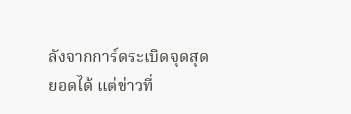ลังจากการ์ดระเบิดจุดสุดยอดได้ แต่ข่าวที่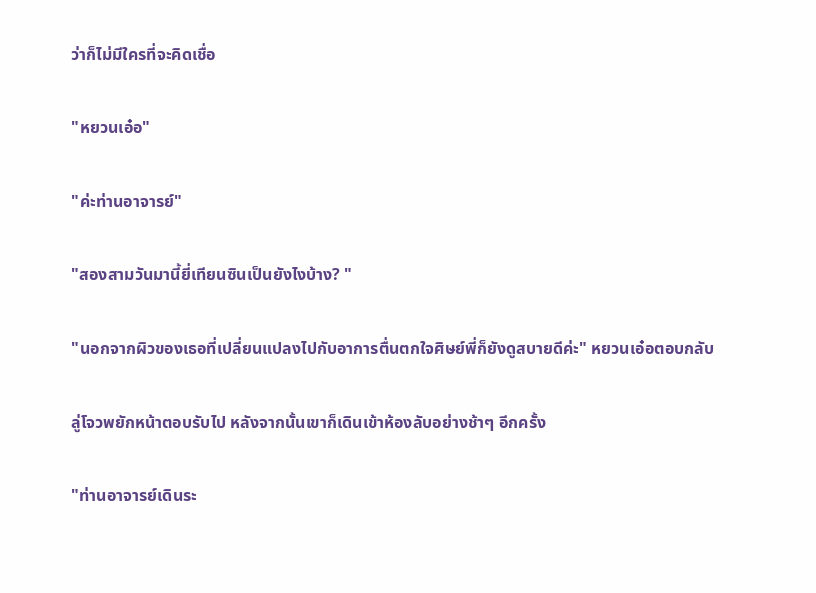ว่าก็ไม่มีใครที่จะคิดเชื่อ

"หยวนเอ๋อ"

"ค่ะท่านอาจารย์"

"สองสามวันมานี้ยี่เทียนซินเป็นยังไงบ้าง? "

"นอกจากผิวของเธอที่เปลี่ยนแปลงไปกับอาการตื่นตกใจศิษย์พี่ก็ยังดูสบายดีค่ะ" หยวนเอ๋อตอบกลับ

ลู่โจวพยักหน้าตอบรับไป หลังจากนั้นเขาก็เดินเข้าห้องลับอย่างช้าๆ อีกครั้ง

"ท่านอาจารย์เดินระ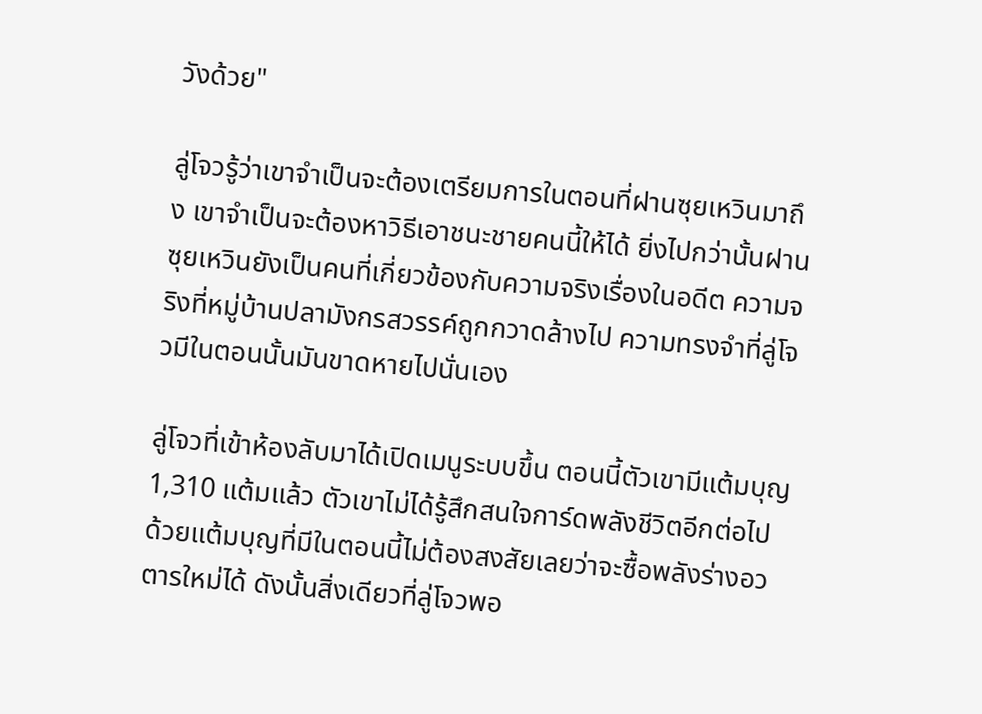วังด้วย"

ลู่โจวรู้ว่าเขาจำเป็นจะต้องเตรียมการในตอนที่ฝานซุยเหวินมาถึง เขาจำเป็นจะต้องหาวิธีเอาชนะชายคนนี้ให้ได้ ยิ่งไปกว่านั้นฝานซุยเหวินยังเป็นคนที่เกี่ยวข้องกับความจริงเรื่องในอดีต ความจริงที่หมู่บ้านปลามังกรสวรรค์ถูกกวาดล้างไป ความทรงจำที่ลู่โจวมีในตอนนั้นมันขาดหายไปนั่นเอง

ลู่โจวที่เข้าห้องลับมาได้เปิดเมนูระบบขึ้น ตอนนี้ตัวเขามีแต้มบุญ 1,310 แต้มแล้ว ตัวเขาไม่ได้รู้สึกสนใจการ์ดพลังชีวิตอีกต่อไป ด้วยแต้มบุญที่มีในตอนนี้ไม่ต้องสงสัยเลยว่าจะซื้อพลังร่างอวตารใหม่ได้ ดังนั้นสิ่งเดียวที่ลู่โจวพอ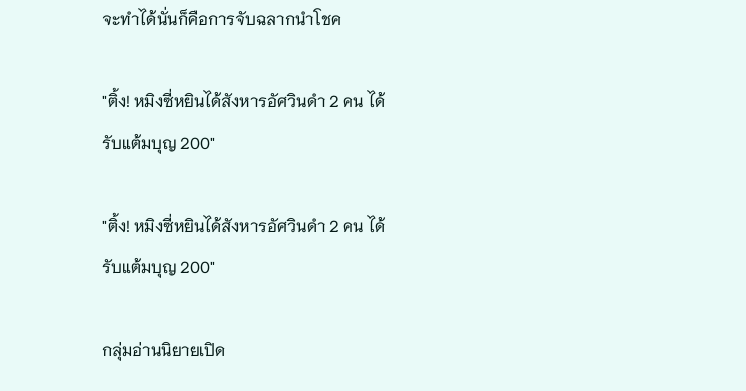จะทำได้นั่นก็คือการจับฉลากนำโชค

"ติ้ง! หมิงซี่หยินได้สังหารอัศวินดำ 2 คน ได้รับแต้มบุญ 200"

"ติ้ง! หมิงซี่หยินได้สังหารอัศวินดำ 2 คน ได้รับแต้มบุญ 200"

กลุ่มอ่านนิยายเปิด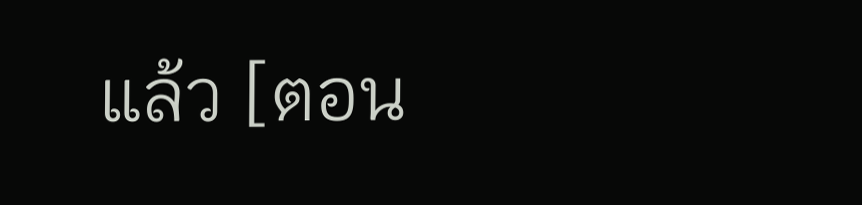แล้ว [ตอน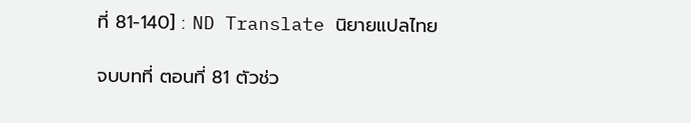ที่ 81-140] : ND Translate นิยายแปลไทย

จบบทที่ ตอนที่ 81 ตัวช่ว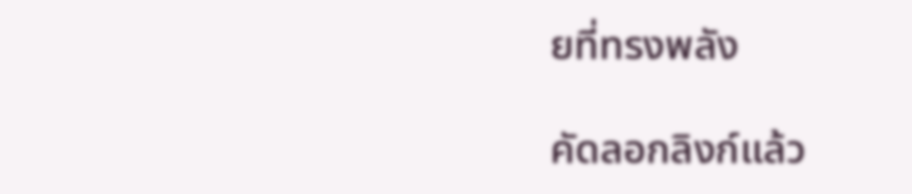ยที่ทรงพลัง

คัดลอกลิงก์แล้ว